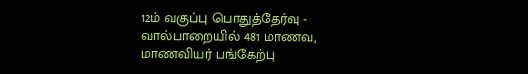12ம் வகுப்பு பொதுத்தேர்வு - வால்பாறையில் 481 மாணவ, மாணவியர் பங்கேற்பு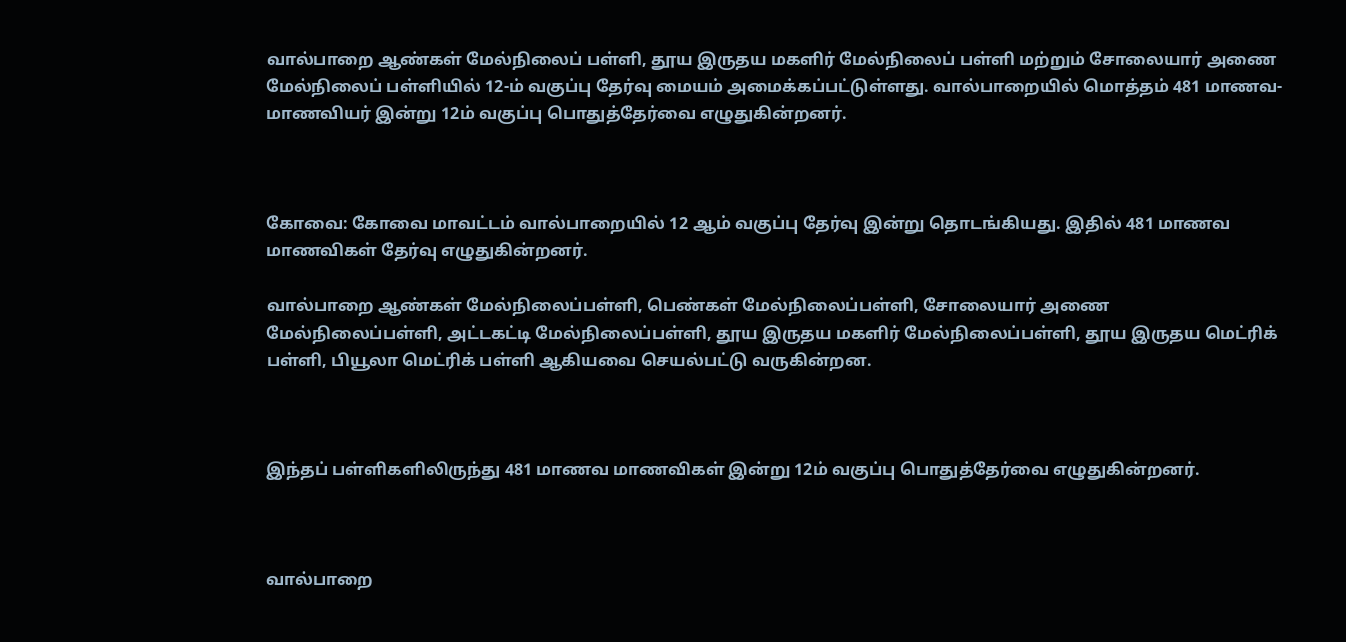வால்பாறை ஆண்கள் மேல்நிலைப் பள்ளி, தூய இருதய மகளிர் மேல்நிலைப் பள்ளி மற்றும் சோலையார் அணை மேல்நிலைப் பள்ளியில் 12-ம் வகுப்பு தேர்வு மையம் அமைக்கப்பட்டுள்ளது. வால்பாறையில் மொத்தம் 481 மாணவ-மாணவியர் இன்று 12ம் வகுப்பு பொதுத்தேர்வை எழுதுகின்றனர்.



கோவை: கோவை மாவட்டம் வால்பாறையில் 12 ஆம் வகுப்பு தேர்வு இன்று தொடங்கியது. இதில் 481 மாணவ மாணவிகள் தேர்வு எழுதுகின்றனர்.

வால்பாறை ஆண்கள் மேல்நிலைப்பள்ளி, பெண்கள் மேல்நிலைப்பள்ளி, சோலையார் அணை மேல்நிலைப்பள்ளி, அட்டகட்டி மேல்நிலைப்பள்ளி, தூய இருதய மகளிர் மேல்நிலைப்பள்ளி, தூய இருதய மெட்ரிக் பள்ளி, பியூலா மெட்ரிக் பள்ளி ஆகியவை செயல்பட்டு வருகின்றன.



இந்தப் பள்ளிகளிலிருந்து 481 மாணவ மாணவிகள் இன்று 12ம் வகுப்பு பொதுத்தேர்வை எழுதுகின்றனர்.



வால்பாறை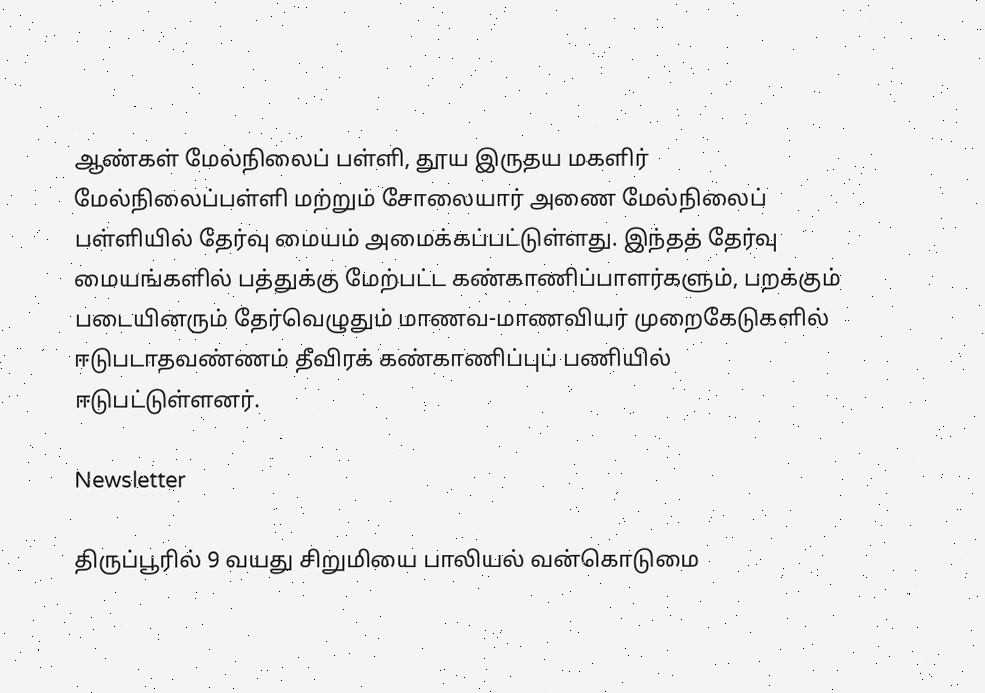ஆண்கள் மேல்நிலைப் பள்ளி, தூய இருதய மகளிர் மேல்நிலைப்பள்ளி மற்றும் சோலையார் அணை மேல்நிலைப் பள்ளியில் தேர்வு மையம் அமைக்கப்பட்டுள்ளது. இந்தத் தேர்வு மையங்களில் பத்துக்கு மேற்பட்ட கண்காணிப்பாளர்களும், பறக்கும் படையினரும் தேர்வெழுதும் மாணவ-மாணவியர் முறைகேடுகளில் ஈடுபடாதவண்ணம் தீவிரக் கண்காணிப்புப் பணியில் ஈடுபட்டுள்ளனர்.

Newsletter

திருப்பூரில் 9 வயது சிறுமியை பாலியல் வன்கொடுமை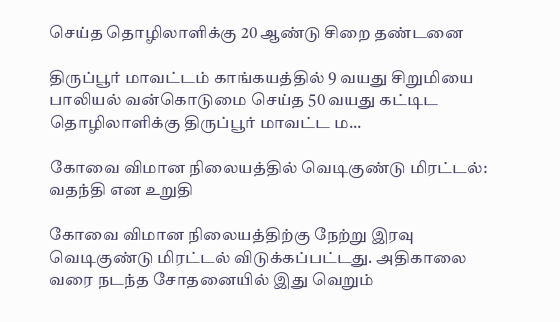செய்த தொழிலாளிக்கு 20 ஆண்டு சிறை தண்டனை

திருப்பூர் மாவட்டம் காங்கயத்தில் 9 வயது சிறுமியை பாலியல் வன்கொடுமை செய்த 50 வயது கட்டிட தொழிலாளிக்கு திருப்பூர் மாவட்ட ம...

கோவை விமான நிலையத்தில் வெடிகுண்டு மிரட்டல்: வதந்தி என உறுதி

கோவை விமான நிலையத்திற்கு நேற்று இரவு வெடிகுண்டு மிரட்டல் விடுக்கப்பட்டது. அதிகாலை வரை நடந்த சோதனையில் இது வெறும்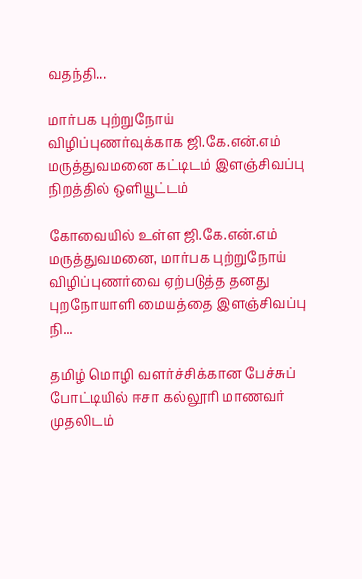வதந்தி...

மார்பக புற்றுநோய் விழிப்புணர்வுக்காக ஜி.கே.என்.எம் மருத்துவமனை கட்டிடம் இளஞ்சிவப்பு நிறத்தில் ஒளியூட்டம்

கோவையில் உள்ள ஜி.கே.என்.எம் மருத்துவமனை, மார்பக புற்றுநோய் விழிப்புணர்வை ஏற்படுத்த தனது புறநோயாளி மையத்தை இளஞ்சிவப்பு நி...

தமிழ் மொழி வளர்ச்சிக்கான பேச்சுப் போட்டியில் ஈசா கல்லூரி மாணவர் முதலிடம்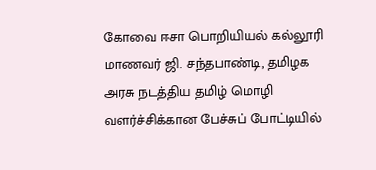கோவை ஈசா பொறியியல் கல்லூரி மாணவர் ஜி. சந்தபாண்டி, தமிழக அரசு நடத்திய தமிழ் மொழி வளர்ச்சிக்கான பேச்சுப் போட்டியில்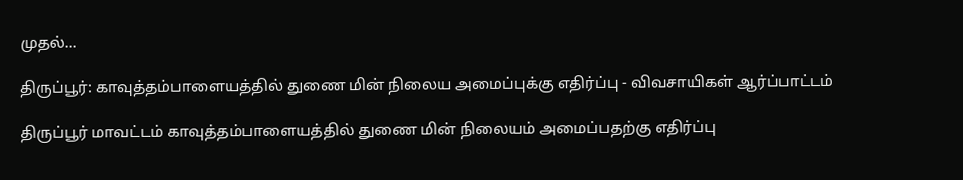முதல்...

திருப்பூர்: காவுத்தம்பாளையத்தில் துணை மின் நிலைய அமைப்புக்கு எதிர்ப்பு - விவசாயிகள் ஆர்ப்பாட்டம்

திருப்பூர் மாவட்டம் காவுத்தம்பாளையத்தில் துணை மின் நிலையம் அமைப்பதற்கு எதிர்ப்பு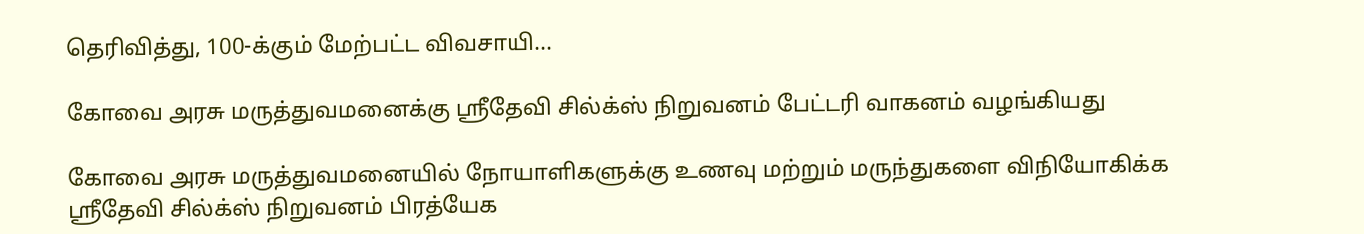தெரிவித்து, 100-க்கும் மேற்பட்ட விவசாயி...

கோவை அரசு மருத்துவமனைக்கு ஸ்ரீதேவி சில்க்ஸ் நிறுவனம் பேட்டரி வாகனம் வழங்கியது

கோவை அரசு மருத்துவமனையில் நோயாளிகளுக்கு உணவு மற்றும் மருந்துகளை விநியோகிக்க ஸ்ரீதேவி சில்க்ஸ் நிறுவனம் பிரத்யேக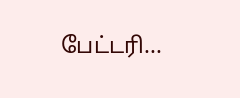பேட்டரி...